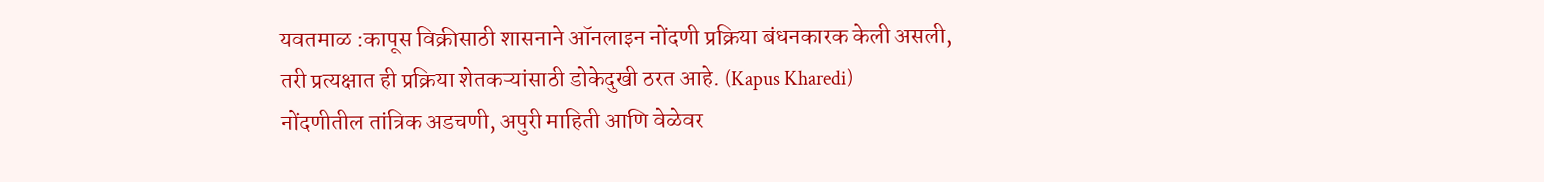यवतमाळ :कापूस विक्रीसाठी शासनाने ऑनलाइन नोंदणी प्रक्रिया बंधनकारक केली असली, तरी प्रत्यक्षात ही प्रक्रिया शेतकऱ्यांसाठी डोकेदुखी ठरत आहे. (Kapus Kharedi)
नोंदणीतील तांत्रिक अडचणी, अपुरी माहिती आणि वेळेवर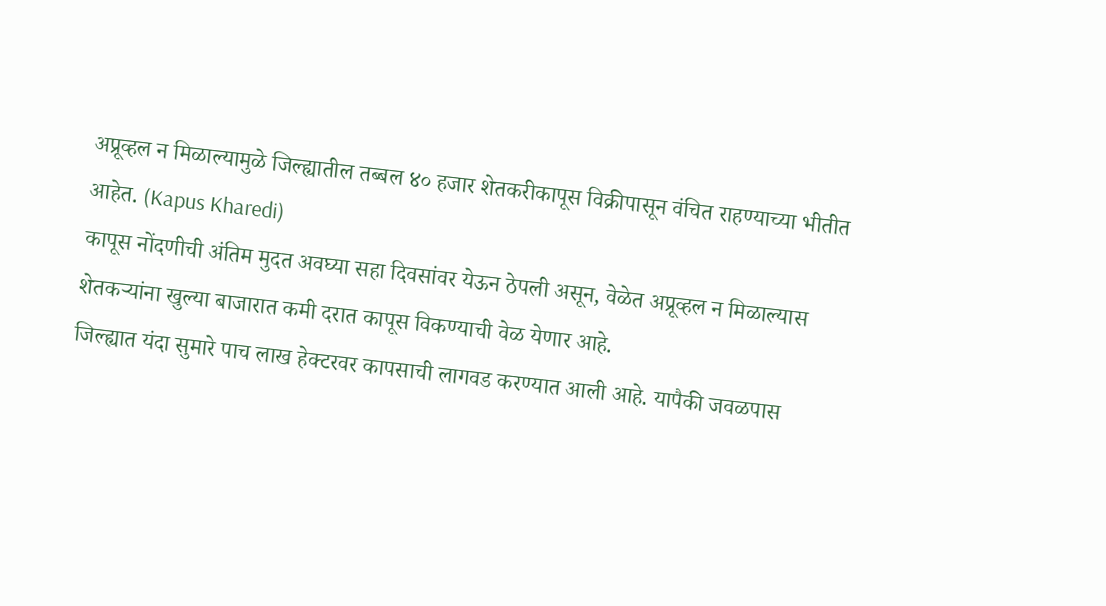अप्रूव्हल न मिळाल्यामुळे जिल्ह्यातील तब्बल ४० हजार शेतकरीकापूस विक्रीपासून वंचित राहण्याच्या भीतीत आहेत. (Kapus Kharedi)
कापूस नोंदणीची अंतिम मुदत अवघ्या सहा दिवसांवर येऊन ठेपली असून, वेळेत अप्रूव्हल न मिळाल्यास शेतकऱ्यांना खुल्या बाजारात कमी दरात कापूस विकण्याची वेळ येणार आहे.
जिल्ह्यात यंदा सुमारे पाच लाख हेक्टरवर कापसाची लागवड करण्यात आली आहे. यापैकी जवळपास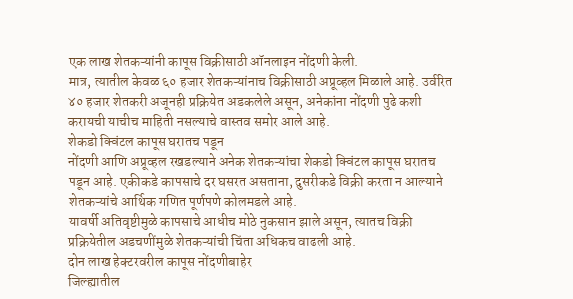एक लाख शेतकऱ्यांनी कापूस विक्रीसाठी ऑनलाइन नोंदणी केली.
मात्र, त्यातील केवळ ६० हजार शेतकऱ्यांनाच विक्रीसाठी अप्रूव्हल मिळाले आहे. उर्वरित ४० हजार शेतकरी अजूनही प्रक्रियेत अडकलेले असून, अनेकांना नोंदणी पुढे कशी करायची याचीच माहिती नसल्याचे वास्तव समोर आले आहे.
शेकडो क्विंटल कापूस घरातच पडून
नोंदणी आणि अप्रूव्हल रखडल्याने अनेक शेतकऱ्यांचा शेकडो क्विंटल कापूस घरातच पडून आहे. एकीकडे कापसाचे दर घसरत असताना, दुसरीकडे विक्री करता न आल्याने शेतकऱ्यांचे आर्थिक गणित पूर्णपणे कोलमडले आहे.
यावर्षी अतिवृष्टीमुळे कापसाचे आधीच मोठे नुकसान झाले असून, त्यातच विक्री प्रक्रियेतील अडचणींमुळे शेतकऱ्यांची चिंता अधिकच वाढली आहे.
दोन लाख हेक्टरवरील कापूस नोंदणीबाहेर
जिल्ह्यातील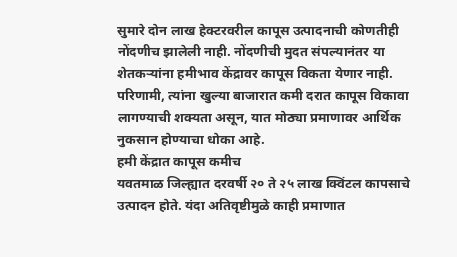सुमारे दोन लाख हेक्टरवरील कापूस उत्पादनाची कोणतीही नोंदणीच झालेली नाही. नोंदणीची मुदत संपल्यानंतर या शेतकऱ्यांना हमीभाव केंद्रावर कापूस विकता येणार नाही.
परिणामी, त्यांना खुल्या बाजारात कमी दरात कापूस विकावा लागण्याची शक्यता असून, यात मोठ्या प्रमाणावर आर्थिक नुकसान होण्याचा धोका आहे.
हमी केंद्रात कापूस कमीच
यवतमाळ जिल्ह्यात दरवर्षी २० ते २५ लाख क्विंटल कापसाचे उत्पादन होते. यंदा अतिवृष्टीमुळे काही प्रमाणात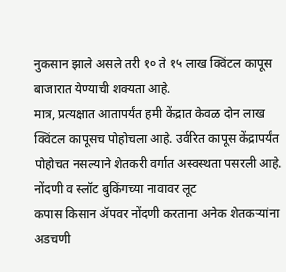नुकसान झाले असले तरी १० ते १५ लाख क्विंटल कापूस बाजारात येण्याची शक्यता आहे.
मात्र, प्रत्यक्षात आतापर्यंत हमी केंद्रात केवळ दोन लाख क्विंटल कापूसच पोहोचला आहे. उर्वरित कापूस केंद्रापर्यंत पोहोचत नसल्याने शेतकरी वर्गात अस्वस्थता पसरली आहे.
नोंदणी व स्लॉट बुकिंगच्या नावावर लूट
कपास किसान ॲपवर नोंदणी करताना अनेक शेतकऱ्यांना अडचणी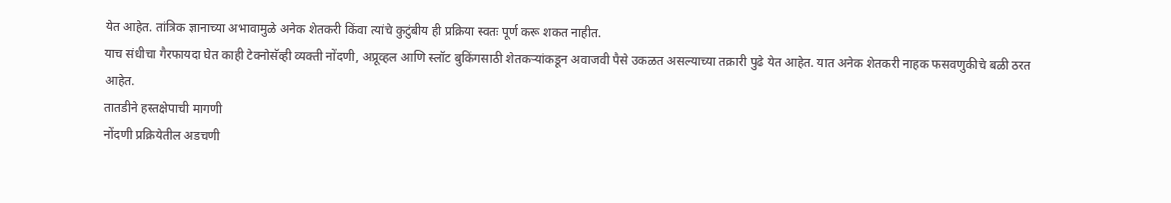येत आहेत. तांत्रिक ज्ञानाच्या अभावामुळे अनेक शेतकरी किंवा त्यांचे कुटुंबीय ही प्रक्रिया स्वतः पूर्ण करू शकत नाहीत.
याच संधीचा गैरफायदा घेत काही टेक्नोसॅव्ही व्यक्ती नोंदणी, अप्रूव्हल आणि स्लॉट बुकिंगसाठी शेतकऱ्यांकडून अवाजवी पैसे उकळत असल्याच्या तक्रारी पुढे येत आहेत. यात अनेक शेतकरी नाहक फसवणुकीचे बळी ठरत आहेत.
तातडीने हस्तक्षेपाची मागणी
नोंदणी प्रक्रियेतील अडचणी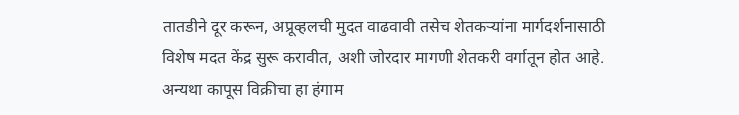तातडीने दूर करून, अप्रूव्हलची मुदत वाढवावी तसेच शेतकऱ्यांना मार्गदर्शनासाठी विशेष मदत केंद्र सुरू करावीत, अशी जोरदार मागणी शेतकरी वर्गातून होत आहे. अन्यथा कापूस विक्रीचा हा हंगाम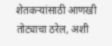शेतकऱ्यांसाठी आणखी तोट्याचा ठरेल, अशी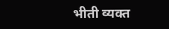भीती व्यक्त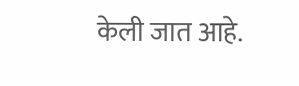केली जात आहे.